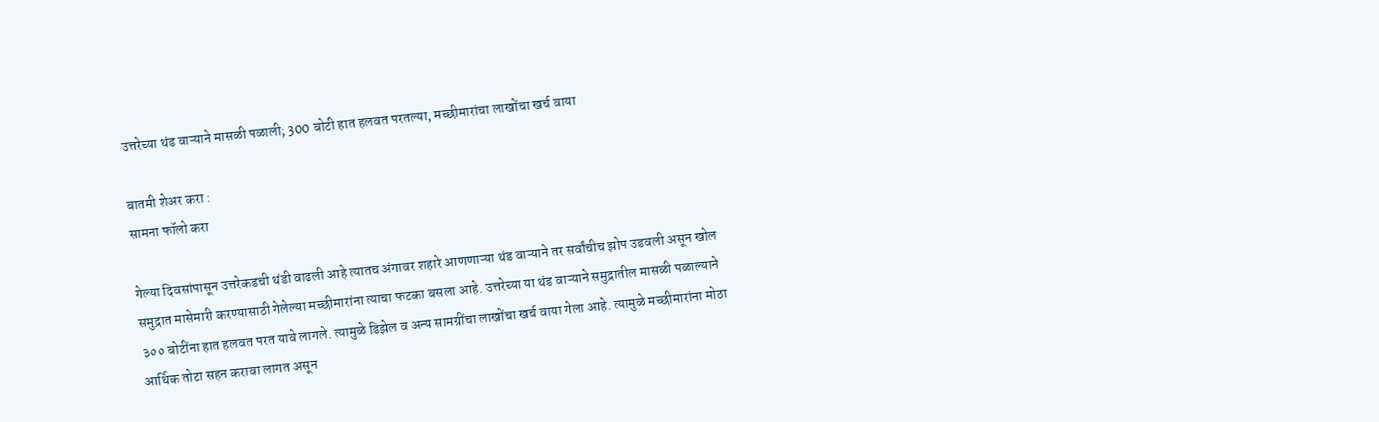उत्तरेच्या थंड वाऱ्याने मासळी पळाली; 300 बोटी हात हलवत परतल्या, मच्छीमारांचा लाखोंचा खर्च वाया

बातमी शेअर करा :
सामना फॉलो करा

गेल्या दिवसांपासून उत्तरेकडची थंडी वाढली आहे त्यातच अंगावर शहारे आणणाऱ्या थंड वाऱ्याने तर सर्वांचीच झोप उडवली असून खोल समुद्रात मासेमारी करण्यासाठी गेलेल्या मच्छीमारांना त्याचा फटका बसला आहे. उत्तरेच्या या थंड वाऱ्याने समुद्रातील मासळी पळाल्याने ३०० बोटींना हात हलवत परत यावे लागले. त्यामुळे डिझेल व अन्य सामग्रींचा लाखोंचा खर्च वाया गेला आहे. त्यामुळे मच्छीमारांना मोठा आर्थिक तोटा सहन करावा लागत असून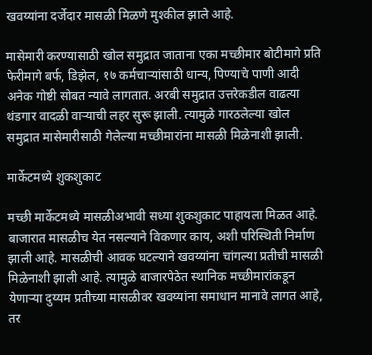खवय्यांना दर्जेदार मासळी मिळणे मुश्कील झाले आहे.

मासेमारी करण्यासाठी खोल समुद्रात जाताना एका मच्छीमार बोटीमागे प्रति फेरीमागे बर्फ, डिझेल, १७ कर्मचाऱ्यांसाठी धान्य, पिण्याचे पाणी आदी अनेक गोष्टी सोबत न्यावे लागतात. अरबी समुद्रात उत्तरेकडील वाढत्या थंडगार वादळी वाऱ्याची लहर सुरू झाली. त्यामुळे गारठलेल्या खोल समुद्रात मासेमारीसाठी गेलेल्या मच्छीमारांना मासळी मिळेनाशी झाली.

मार्केटमध्ये शुकशुकाट

मच्छी मार्केटमध्ये मासळीअभावी सध्या शुकशुकाट पाहायला मिळत आहे. बाजारात मासळीच येत नसल्याने विकणार काय, अशी परिस्थिती निर्माण झाली आहे. मासळीची आवक घटल्याने खवय्यांना चांगल्या प्रतीची मासळी मिळेनाशी झाली आहे. त्यामुळे बाजारपेठेत स्थानिक मच्छीमारांकडून येणाऱ्या दुय्यम प्रतीच्या मासळीवर खवय्यांना समाधान मानावे लागत आहे, तर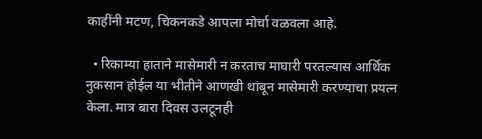काहींनी मटण, चिकनकडे आपला मोर्चा वळवला आहे.

  • रिकाम्या हाताने मासेमारी न करताच माघारी परतल्यास आर्थिक नुकसान होईल या भीतीने आणखी थांबून मासेमारी करण्याचा प्रयत्न केला. मात्र बारा दिवस उलटूनही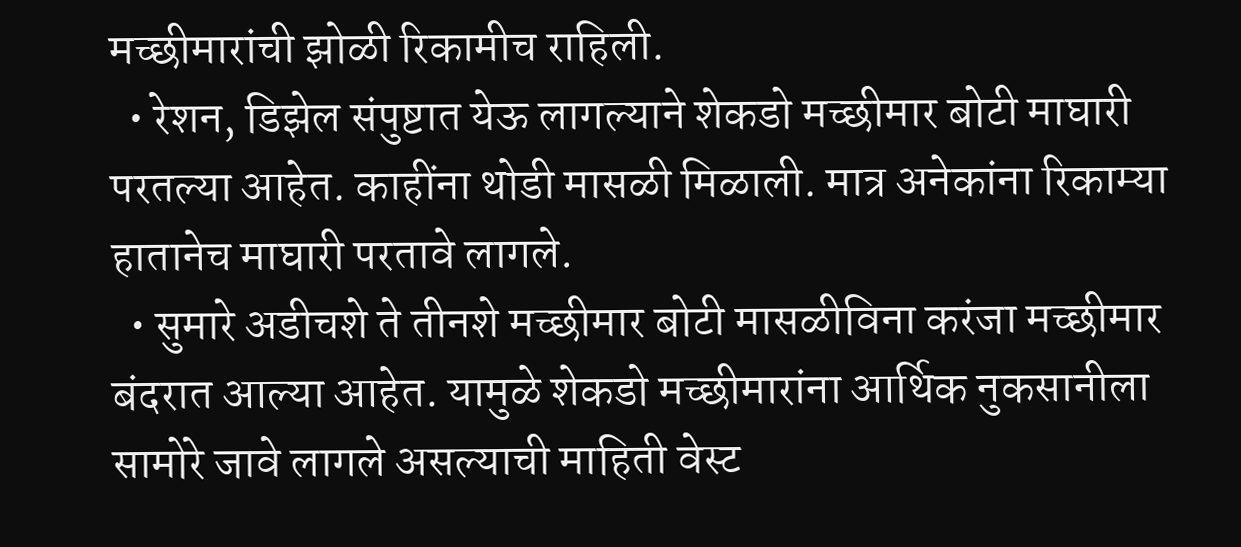मच्छीमारांची झोळी रिकामीच राहिली.
  • रेशन, डिझेल संपुष्टात येऊ लागल्याने शेकडो मच्छीमार बोटी माघारी परतल्या आहेत. काहींना थोडी मासळी मिळाली. मात्र अनेकांना रिकाम्या हातानेच माघारी परतावे लागले.
  • सुमारे अडीचशे ते तीनशे मच्छीमार बोटी मासळीविना करंजा मच्छीमार बंदरात आल्या आहेत. यामुळे शेकडो मच्छीमारांना आर्थिक नुकसानीला सामोरे जावे लागले असल्याची माहिती वेस्ट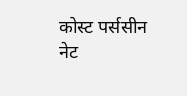कोस्ट पर्ससीन नेट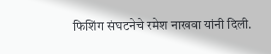फिशिंग संघटनेचे रमेश नाखवा यांनी दिली.